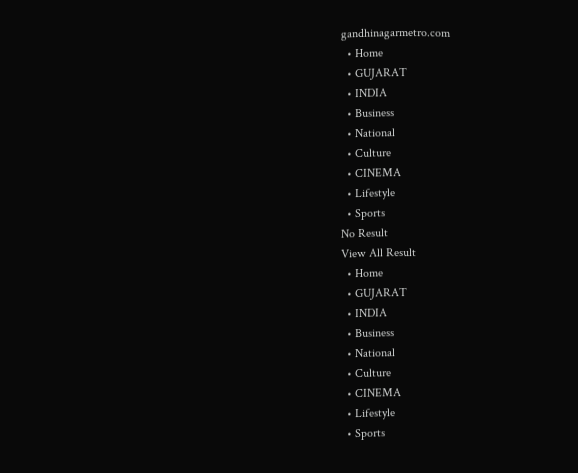gandhinagarmetro.com
  • Home
  • GUJARAT
  • INDIA
  • Business
  • National
  • Culture
  • CINEMA
  • Lifestyle
  • Sports
No Result
View All Result
  • Home
  • GUJARAT
  • INDIA
  • Business
  • National
  • Culture
  • CINEMA
  • Lifestyle
  • Sports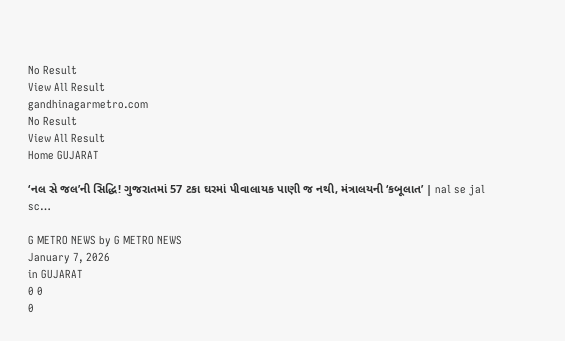No Result
View All Result
gandhinagarmetro.com
No Result
View All Result
Home GUJARAT

‘નલ સે જલ’ની સિદ્ધિ! ગુજરાતમાં 57 ટકા ઘરમાં પીવાલાયક પાણી જ નથી, મંત્રાલયની ‘કબૂલાત’ | nal se jal sc…

G METRO NEWS by G METRO NEWS
January 7, 2026
in GUJARAT
0 0
0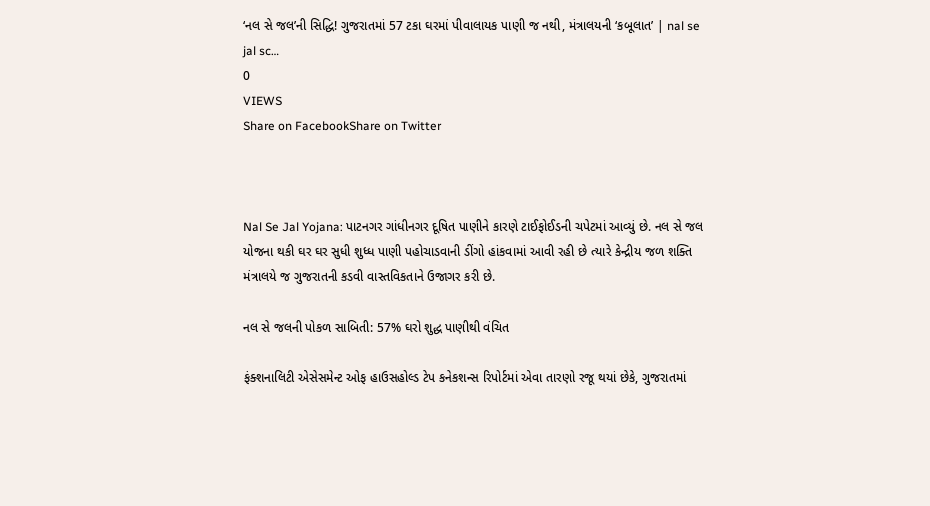‘નલ સે જલ’ની સિદ્ધિ! ગુજરાતમાં 57 ટકા ઘરમાં પીવાલાયક પાણી જ નથી, મંત્રાલયની ‘કબૂલાત’ | nal se jal sc…
0
VIEWS
Share on FacebookShare on Twitter



Nal Se Jal Yojana: પાટનગર ગાંધીનગર દૂષિત પાણીને કારણે ટાઈફોઈડની ચપેટમાં આવ્યું છે. નલ સે જલ યોજના થકી ઘર ઘર સુધી શુધ્ધ પાણી પહોચાડવાની ડીંગો હાંકવામાં આવી રહી છે ત્યારે કેન્દ્રીય જળ શક્તિ મંત્રાલયે જ ગુજરાતની કડવી વાસ્તવિકતાને ઉજાગર કરી છે.

નલ સે જલની પોકળ સાબિતી: 57% ઘરો શુદ્ધ પાણીથી વંચિત

ફંક્શનાલિટી એસેસમેન્ટ ઓફ હાઉસહોલ્ડ ટેપ કનેકશન્સ રિપોર્ટમાં એવા તારણો રજૂ થયાં છેકે, ગુજરાતમાં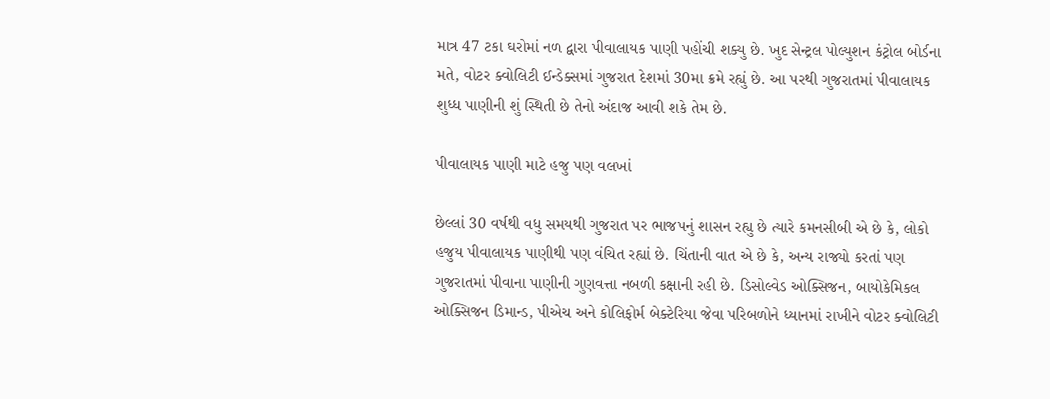માત્ર 47 ટકા ઘરોમાં નળ દ્વારા પીવાલાયક પાણી પહોંચી શક્યુ છે. ખુદ સેન્ટ્રલ પોલ્યુશન કંટ્રોલ બોર્ડના મતે, વોટર ક્વોલિટી ઈન્ડેક્સમાં ગુજરાત દેશમાં 30મા ક્રમે રહ્યું છે. આ પરથી ગુજરાતમાં પીવાલાયક શુધ્ધ પાણીની શું સ્થિતી છે તેનો અંદાજ આવી શકે તેમ છે.

પીવાલાયક પાણી માટે હજુ પણ વલખાં

છેલ્લાં 30 વર્ષથી વધુ સમયથી ગુજરાત પર ભાજપનું શાસન રહ્યુ છે ત્યારે કમનસીબી એ છે કે, લોકો હજુય પીવાલાયક પાણીથી પણ વંચિત રહ્યાં છે. ચિંતાની વાત એ છે કે, અન્ય રાજ્યો કરતાં પણ ગુજરાતમાં પીવાના પાણીની ગુણવત્તા નબળી કક્ષાની રહી છે. ડિસોલ્વેડ ઓક્સિજન, બાયોકેમિકલ ઓક્સિજન ડિમાન્ડ, પીએચ અને કોલિફોર્મ બેક્ટેરિયા જેવા પરિબળોને ધ્યાનમાં રાખીને વોટર ક્વોલિટી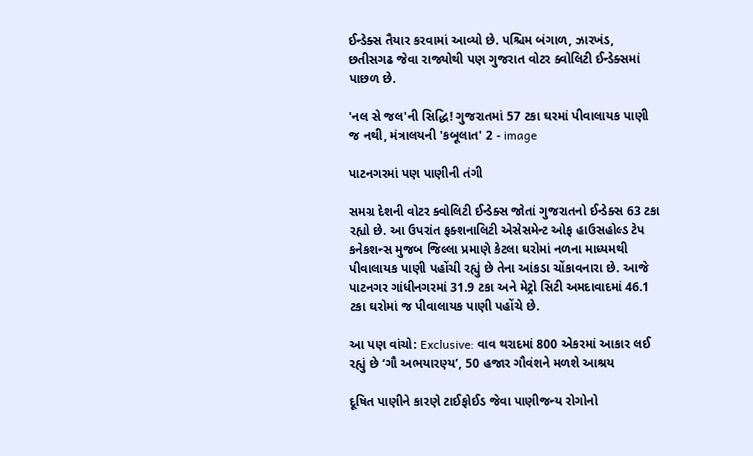ઈન્ડેક્સ તૈયાર કરવામાં આવ્યો છે. પશ્ચિમ બંગાળ, ઝારખંડ, છતીસગઢ જેવા રાજ્યોથી પણ ગુજરાત વોટર ક્વોલિટી ઈન્ડેક્સમાં પાછળ છે.

'નલ સે જલ'ની સિદ્ધિ! ગુજરાતમાં 57 ટકા ઘરમાં પીવાલાયક પાણી જ નથી, મંત્રાલયની 'કબૂલાત' 2 - image

પાટનગરમાં પણ પાણીની તંગી

સમગ્ર દેશની વોટર ક્વોલિટી ઈન્ડેક્સ જોતાં ગુજરાતનો ઈન્ડેક્સ 63 ટકા રહ્યો છે. આ ઉપરાંત ફક્શનાલિટી એસેસમેન્ટ ઓફ હાઉસહોલ્ડ ટેપ કનેકશન્સ મુજબ જિલ્લા પ્રમાણે કેટલા ઘરોમાં નળના માધ્યમથી પીવાલાયક પાણી પહોંચી રહ્યું છે તેના આંકડા ચોંકાવનારા છે. આજે પાટનગર ગાંધીનગરમાં 31.9 ટકા અને મેટ્રો સિટી અમદાવાદમાં 46.1 ટકા ઘરોમાં જ પીવાલાયક પાણી પહોંચે છે.

આ પણ વાંચો: Exclusive: વાવ થરાદમાં 800 એકરમાં આકાર લઈ રહ્યું છે ‘ગૌ અભયારણ્ય’, 50 હજાર ગૌવંશને મળશે આશ્રય

દૂષિત પાણીને કારણે ટાઈફોઈડ જેવા પાણીજન્ય રોગોનો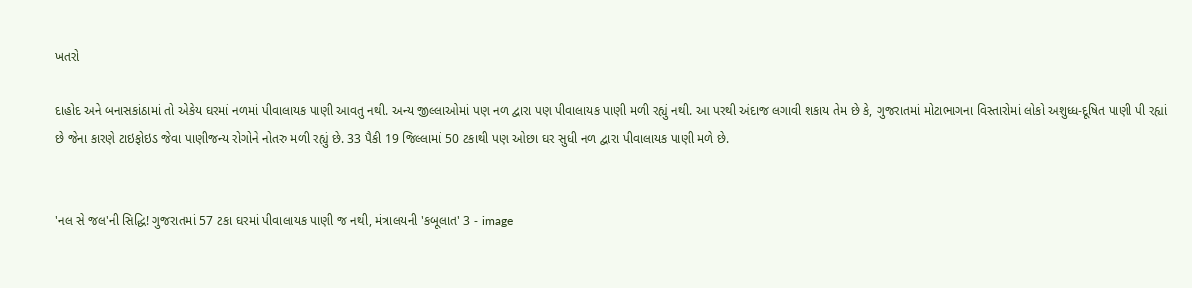ખતરો

દાહોદ અને બનાસકાંઠામાં તો એકેય ઘરમાં નળમાં પીવાલાયક પાણી આવતુ નથી. અન્ય જીલ્લાઓમાં પણ નળ દ્વારા પણ પીવાલાયક પાણી મળી રહ્યું નથી. આ પરથી અંદાજ લગાવી શકાય તેમ છે કે, ગુજરાતમાં મોટાભાગના વિસ્તારોમાં લોકો અશુધ્ધ-દૂષિત પાણી પી રહ્યાં છે જેના કારણે ટાઇફોઇડ જેવા પાણીજન્ય રોગોને નોતરુ મળી રહ્યું છે. 33 પૈકી 19 જિલ્લામાં 50 ટકાથી પણ ઓછા ઘર સુધી નળ દ્વારા પીવાલાયક પાણી મળે છે.


'નલ સે જલ'ની સિદ્ધિ! ગુજરાતમાં 57 ટકા ઘરમાં પીવાલાયક પાણી જ નથી, મંત્રાલયની 'કબૂલાત' 3 - image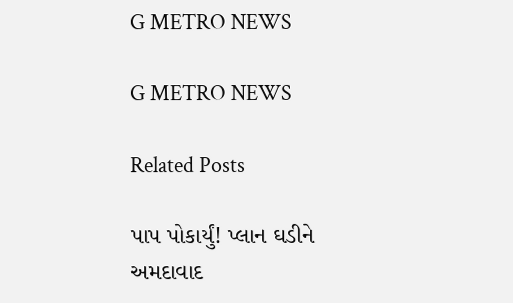G METRO NEWS

G METRO NEWS

Related Posts

પાપ પોકાર્યું! પ્લાન ઘડીને અમદાવાદ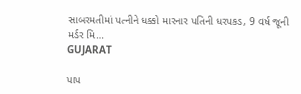સાબરમતીમાં પત્નીને ધક્કો મારનાર પતિની ધરપકડ, 9 વર્ષ જૂની મર્ડર મિ…
GUJARAT

પાપ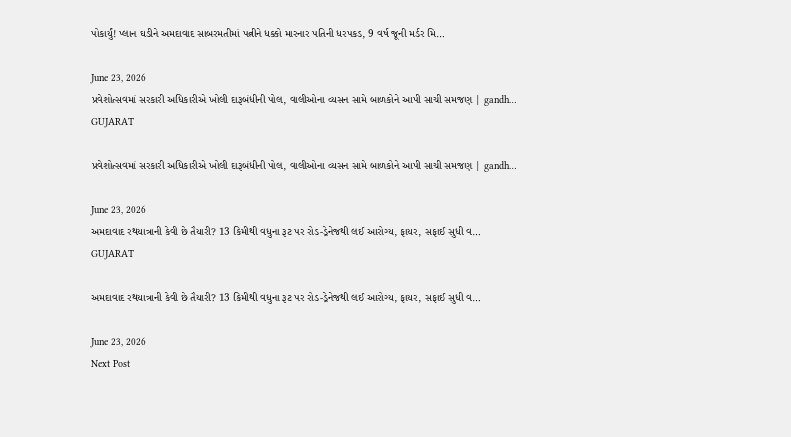પોકાર્યું! પ્લાન ઘડીને અમદાવાદ સાબરમતીમાં પત્નીને ધક્કો મારનાર પતિની ધરપકડ, 9 વર્ષ જૂની મર્ડર મિ…

June 23, 2026
પ્રવેશોત્સવમાં સરકારી અધિકારીએ ખોલી દારૂબંધીની પોલ, વાલીઓના વ્યસન સામે બાળકોને આપી સાચી સમજણ | gandh…
GUJARAT

પ્રવેશોત્સવમાં સરકારી અધિકારીએ ખોલી દારૂબંધીની પોલ, વાલીઓના વ્યસન સામે બાળકોને આપી સાચી સમજણ | gandh…

June 23, 2026
અમદાવાદ રથયાત્રાની કેવી છે તૈયારી? 13 કિમીથી વધુના રૂટ પર રોડ-ડ્રેનેજથી લઈ આરોગ્ય, ફાયર, સફાઈ સુધી વ…
GUJARAT

અમદાવાદ રથયાત્રાની કેવી છે તૈયારી? 13 કિમીથી વધુના રૂટ પર રોડ-ડ્રેનેજથી લઈ આરોગ્ય, ફાયર, સફાઈ સુધી વ…

June 23, 2026
Next Post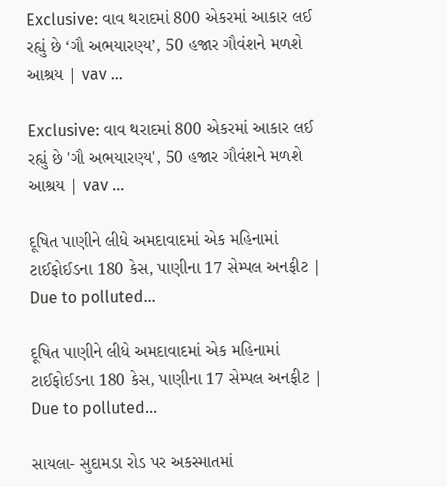Exclusive: વાવ થરાદમાં 800 એકરમાં આકાર લઈ રહ્યું છે ‘ગૌ અભયારણ્ય’, 50 હજાર ગૌવંશને મળશે આશ્રય | vav …

Exclusive: વાવ થરાદમાં 800 એકરમાં આકાર લઈ રહ્યું છે 'ગૌ અભયારણ્ય', 50 હજાર ગૌવંશને મળશે આશ્રય | vav ...

દૂષિત પાણીને લીધે અમદાવાદમાં એક મહિનામાં ટાઈફોઈડના 180 કેસ, પાણીના 17 સેમ્પલ અનફીટ | Due to polluted…

દૂષિત પાણીને લીધે અમદાવાદમાં એક મહિનામાં ટાઈફોઈડના 180 કેસ, પાણીના 17 સેમ્પલ અનફીટ | Due to polluted...

સાયલા- સુદામડા રોડ પર અકસ્માતમાં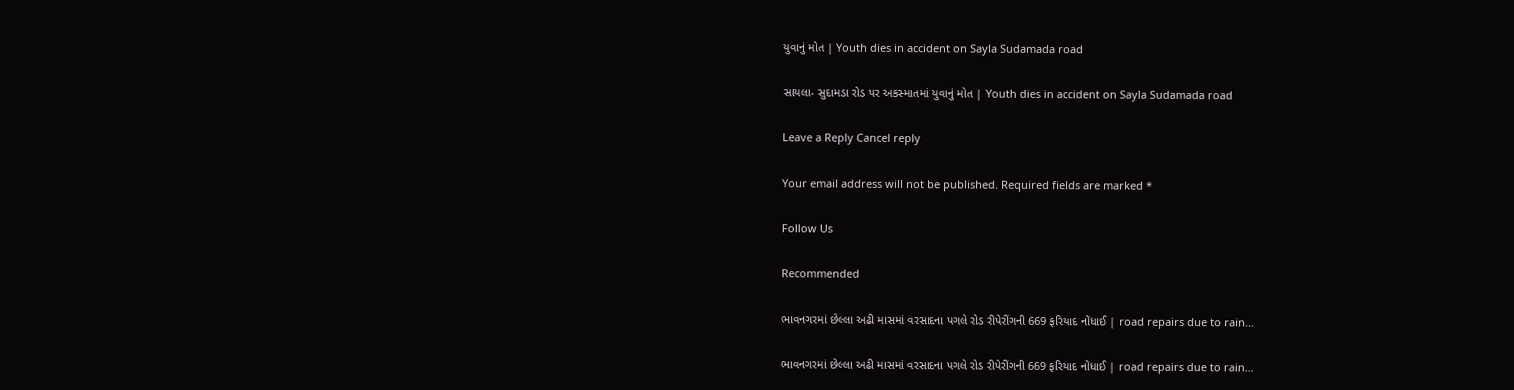યુવાનું મોત | Youth dies in accident on Sayla Sudamada road

સાયલા- સુદામડા રોડ પર અકસ્માતમાં યુવાનું મોત | Youth dies in accident on Sayla Sudamada road

Leave a Reply Cancel reply

Your email address will not be published. Required fields are marked *

Follow Us

Recommended

ભાવનગરમાં છેલ્લા અઢી માસમાં વરસાદના પગલે રોડ રીપેરીંગની 669 ફરિયાદ નોંધાઈ | road repairs due to rain…

ભાવનગરમાં છેલ્લા અઢી માસમાં વરસાદના પગલે રોડ રીપેરીંગની 669 ફરિયાદ નોંધાઈ | road repairs due to rain…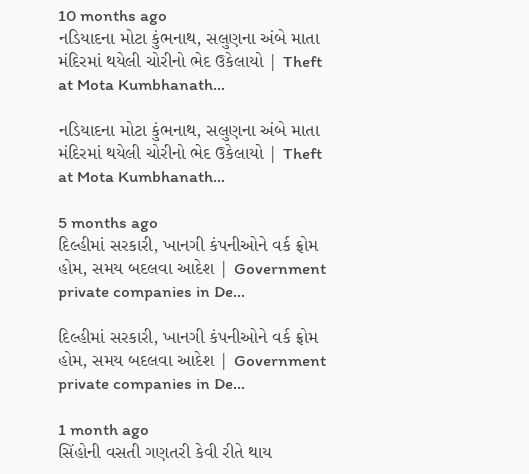10 months ago
નડિયાદના મોટા કુંભનાથ, સલુણના અંબે માતા મંદિરમાં થયેલી ચોરીનો ભેદ ઉકેલાયો | Theft at Mota Kumbhanath…

નડિયાદના મોટા કુંભનાથ, સલુણના અંબે માતા મંદિરમાં થયેલી ચોરીનો ભેદ ઉકેલાયો | Theft at Mota Kumbhanath…

5 months ago
દિલ્હીમાં સરકારી, ખાનગી કંપનીઓને વર્ક ફ્રોમ હોમ, સમય બદલવા આદેશ | Government private companies in De…

દિલ્હીમાં સરકારી, ખાનગી કંપનીઓને વર્ક ફ્રોમ હોમ, સમય બદલવા આદેશ | Government private companies in De…

1 month ago
સિંહોની વસતી ગણતરી કેવી રીતે થાય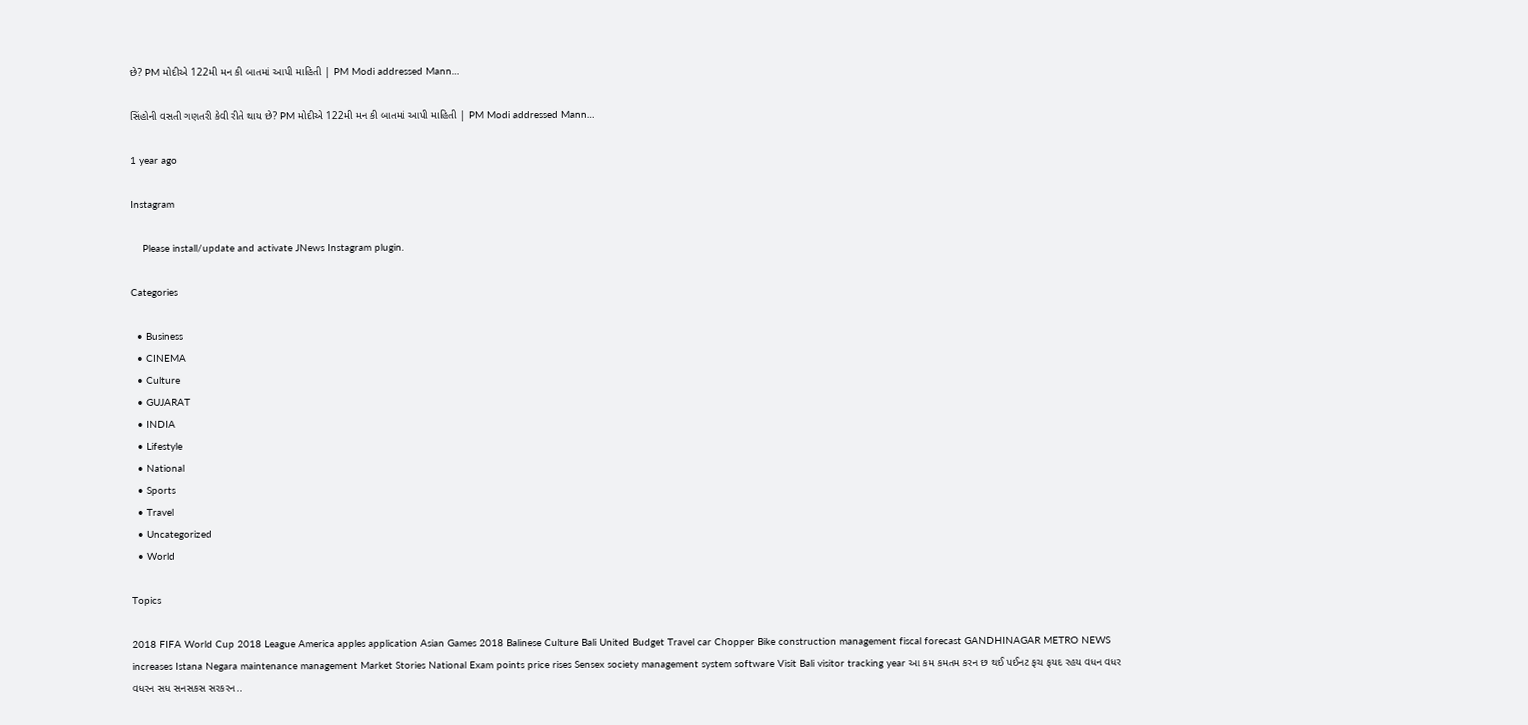છે? PM મોદીએ 122મી મન કી બાતમાં આપી માહિતી | PM Modi addressed Mann…

સિંહોની વસતી ગણતરી કેવી રીતે થાય છે? PM મોદીએ 122મી મન કી બાતમાં આપી માહિતી | PM Modi addressed Mann…

1 year ago

Instagram

    Please install/update and activate JNews Instagram plugin.

Categories

  • Business
  • CINEMA
  • Culture
  • GUJARAT
  • INDIA
  • Lifestyle
  • National
  • Sports
  • Travel
  • Uncategorized
  • World

Topics

2018 FIFA World Cup 2018 League America apples application Asian Games 2018 Balinese Culture Bali United Budget Travel car Chopper Bike construction management fiscal forecast GANDHINAGAR METRO NEWS increases Istana Negara maintenance management Market Stories National Exam points price rises Sensex society management system software Visit Bali visitor tracking year આ કમ કમતમ કરન છ થઈ પઈનટ ફચ ફયદ રહય વધન વધર વધરન સધ સનસકસ સરકરન..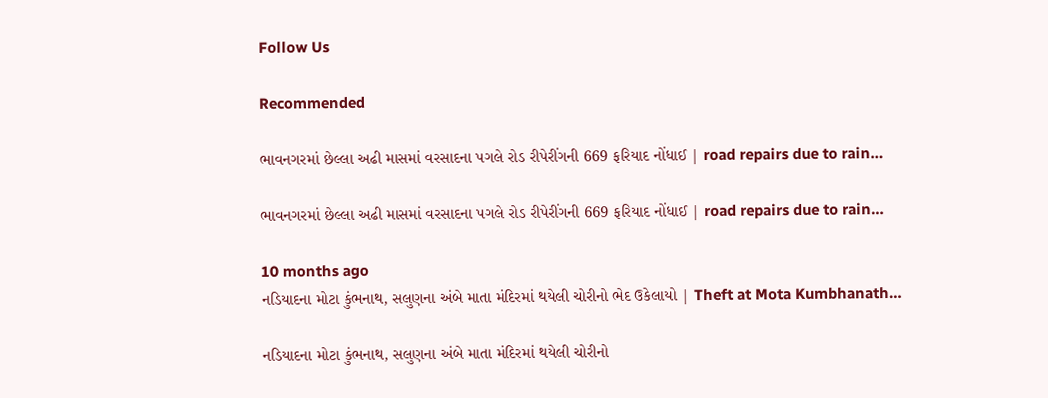Follow Us

Recommended

ભાવનગરમાં છેલ્લા અઢી માસમાં વરસાદના પગલે રોડ રીપેરીંગની 669 ફરિયાદ નોંધાઈ | road repairs due to rain…

ભાવનગરમાં છેલ્લા અઢી માસમાં વરસાદના પગલે રોડ રીપેરીંગની 669 ફરિયાદ નોંધાઈ | road repairs due to rain…

10 months ago
નડિયાદના મોટા કુંભનાથ, સલુણના અંબે માતા મંદિરમાં થયેલી ચોરીનો ભેદ ઉકેલાયો | Theft at Mota Kumbhanath…

નડિયાદના મોટા કુંભનાથ, સલુણના અંબે માતા મંદિરમાં થયેલી ચોરીનો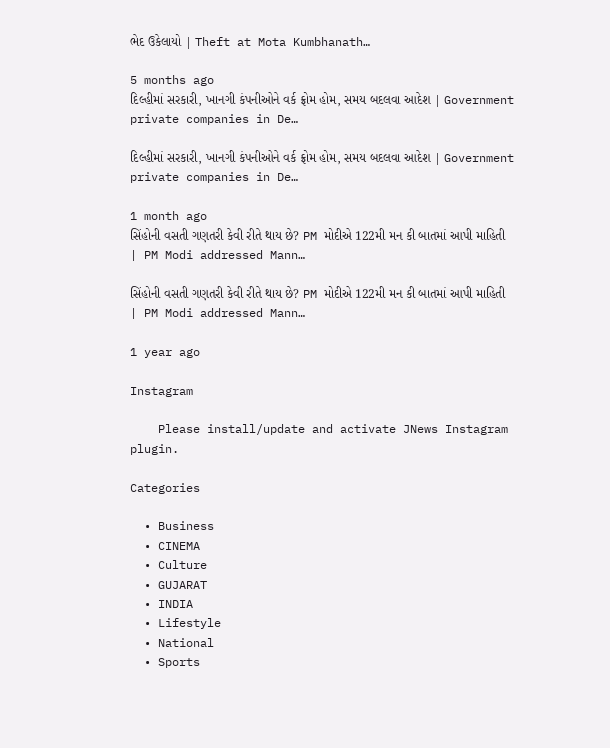ભેદ ઉકેલાયો | Theft at Mota Kumbhanath…

5 months ago
દિલ્હીમાં સરકારી, ખાનગી કંપનીઓને વર્ક ફ્રોમ હોમ, સમય બદલવા આદેશ | Government private companies in De…

દિલ્હીમાં સરકારી, ખાનગી કંપનીઓને વર્ક ફ્રોમ હોમ, સમય બદલવા આદેશ | Government private companies in De…

1 month ago
સિંહોની વસતી ગણતરી કેવી રીતે થાય છે? PM મોદીએ 122મી મન કી બાતમાં આપી માહિતી | PM Modi addressed Mann…

સિંહોની વસતી ગણતરી કેવી રીતે થાય છે? PM મોદીએ 122મી મન કી બાતમાં આપી માહિતી | PM Modi addressed Mann…

1 year ago

Instagram

    Please install/update and activate JNews Instagram plugin.

Categories

  • Business
  • CINEMA
  • Culture
  • GUJARAT
  • INDIA
  • Lifestyle
  • National
  • Sports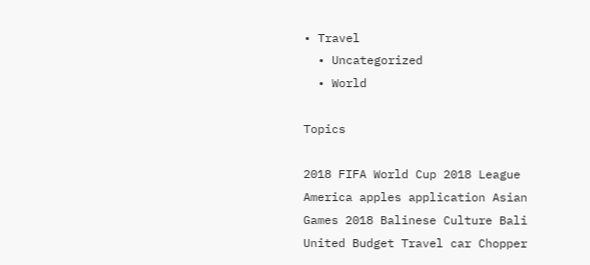• Travel
  • Uncategorized
  • World

Topics

2018 FIFA World Cup 2018 League America apples application Asian Games 2018 Balinese Culture Bali United Budget Travel car Chopper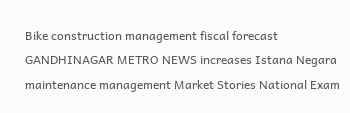Bike construction management fiscal forecast GANDHINAGAR METRO NEWS increases Istana Negara maintenance management Market Stories National Exam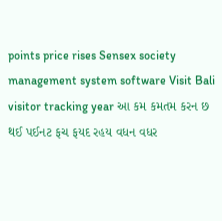points price rises Sensex society management system software Visit Bali visitor tracking year આ કમ કમતમ કરન છ થઈ પઈનટ ફચ ફયદ રહય વધન વધર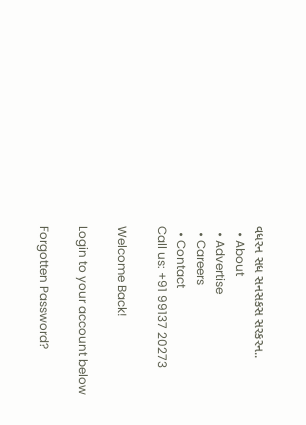વધરન સધ સનસકસ સરકરન..
  • About
  • Advertise
  • Careers
  • Contact
Call us: +91 99137 20273

Welcome Back!

Login to your account below

Forgotten Password?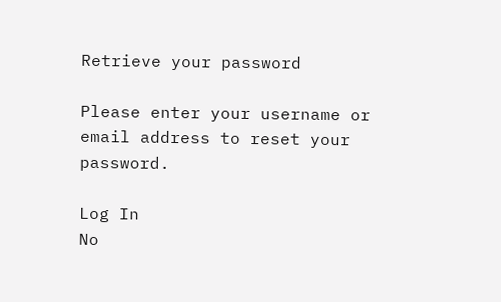Retrieve your password

Please enter your username or email address to reset your password.

Log In
No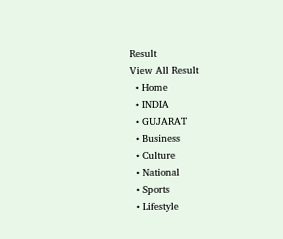Result
View All Result
  • Home
  • INDIA
  • GUJARAT
  • Business
  • Culture
  • National
  • Sports
  • Lifestyle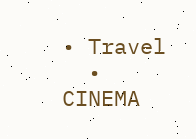• Travel
  • CINEMA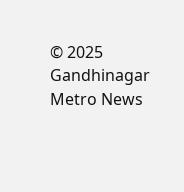© 2025 Gandhinagar Metro News